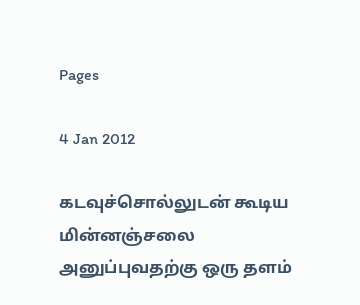Pages

4 Jan 2012

கடவுச்சொல்லுடன் கூடிய மின்னஞ்சலை அனுப்புவதற்கு ஒரு தளம்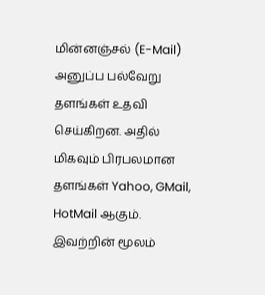மின்னஞ்சல் (E-Mail) அனுப்ப பல்வேறு தளங்கள் உதவி செய்கிறன. அதில் மிகவும் பிரபலமான தளங்கள் Yahoo, GMail, HotMail ஆகும்.
இவற்றின் மூலம்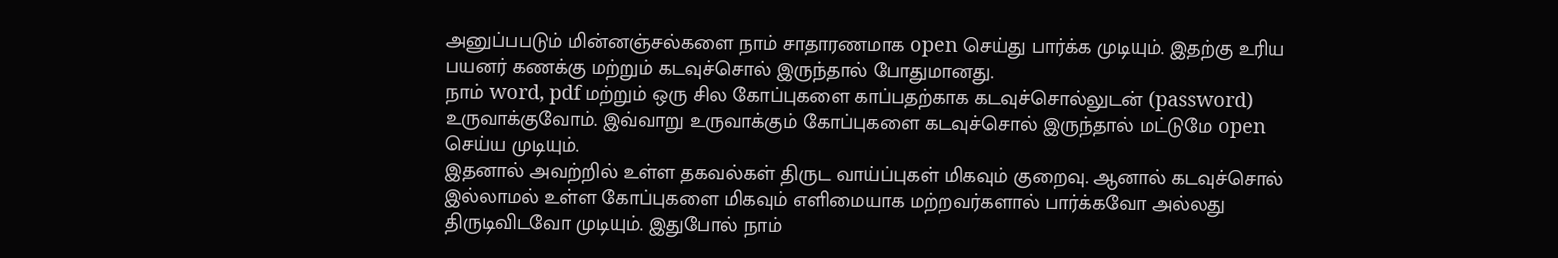அனுப்பபடும் மின்னஞ்சல்களை நாம் சாதாரணமாக open செய்து பார்க்க முடியும். இதற்கு உரிய பயனர் கணக்கு மற்றும் கடவுச்சொல் இருந்தால் போதுமானது.
நாம் word, pdf மற்றும் ஒரு சில கோப்புகளை காப்பதற்காக கடவுச்சொல்லுடன் (password) உருவாக்குவோம். இவ்வாறு உருவாக்கும் கோப்புகளை கடவுச்சொல் இருந்தால் மட்டுமே open செய்ய முடியும்.
இதனால் அவற்றில் உள்ள தகவல்கள் திருட வாய்ப்புகள் மிகவும் குறைவு. ஆனால் கடவுச்சொல் இல்லாமல் உள்ள கோப்புகளை மிகவும் எளிமையாக மற்றவர்களால் பார்க்கவோ அல்லது திருடிவிடவோ முடியும். இதுபோல் நாம்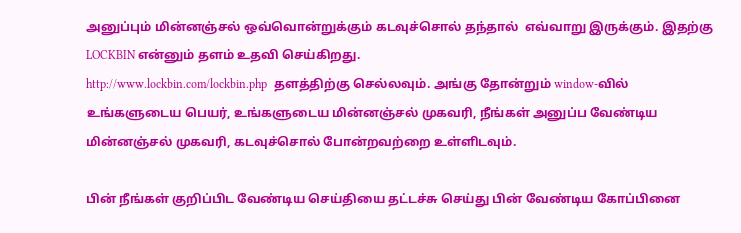அனுப்பும் மின்னஞ்சல் ஒவ்வொன்றுக்கும் கடவுச்சொல் தந்தால்  எவ்வாறு இருக்கும். இதற்கு LOCKBIN என்னும் தளம் உதவி செய்கிறது.
http://www.lockbin.com/lockbin.php  தளத்திற்கு செல்லவும். அங்கு தோன்றும் window-வில் உங்களுடைய பெயர், உங்களுடைய மின்னஞ்சல் முகவரி, நீங்கள் அனுப்ப வேண்டிய மின்னஞ்சல் முகவரி, கடவுச்சொல் போன்றவற்றை உள்ளிடவும்.

பின் நீங்கள் குறிப்பிட வேண்டிய செய்தியை தட்டச்சு செய்து பின் வேண்டிய கோப்பினை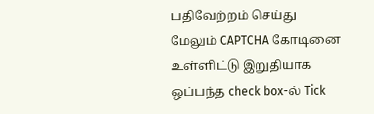பதிவேற்றம் செய்து மேலும் CAPTCHA கோடினை உள்ளிட்டு இறுதியாக ஒப்பந்த check box-ல் Tick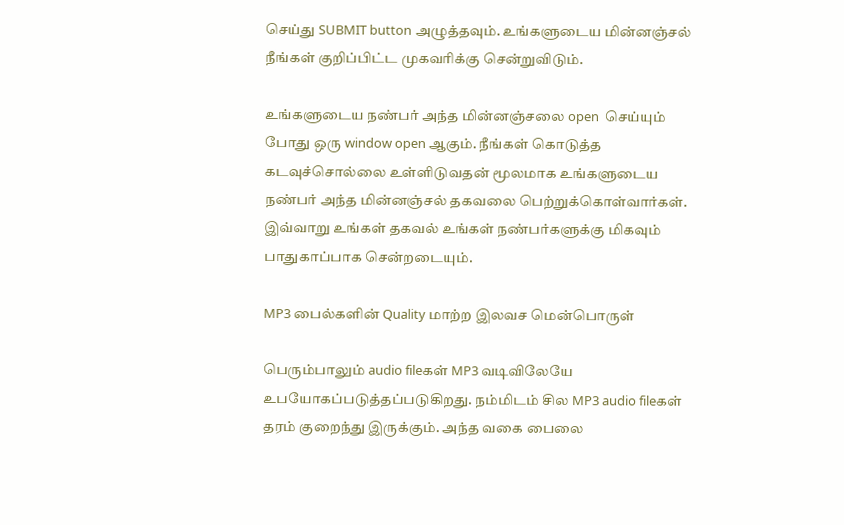செய்து SUBMIT button அழுத்தவும். உங்களுடைய மின்னஞ்சல் நீங்கள் குறிப்பிட்ட முகவரிக்கு சென்றுவிடும்.

உங்களுடைய நண்பர் அந்த மின்னஞ்சலை open  செய்யும் போது ஒரு window open ஆகும். நீங்கள் கொடுத்த கடவுச்சொல்லை உள்ளிடுவதன் மூலமாக உங்களுடைய நண்பர் அந்த மின்னஞ்சல் தகவலை பெற்றுக்கொள்வார்கள். இவ்வாறு உங்கள் தகவல் உங்கள் நண்பர்களுக்கு மிகவும் பாதுகாப்பாக சென்றடையும்.

MP3 பைல்களின் Quality மாற்ற இலவச மென்பொருள்

பெரும்பாலும் audio fileகள் MP3 வடிவிலேயே உபயோகப்படுத்தப்படுகிறது. நம்மிடம் சில MP3 audio fileகள் தரம் குறைந்து இருக்கும். அந்த வகை பைலை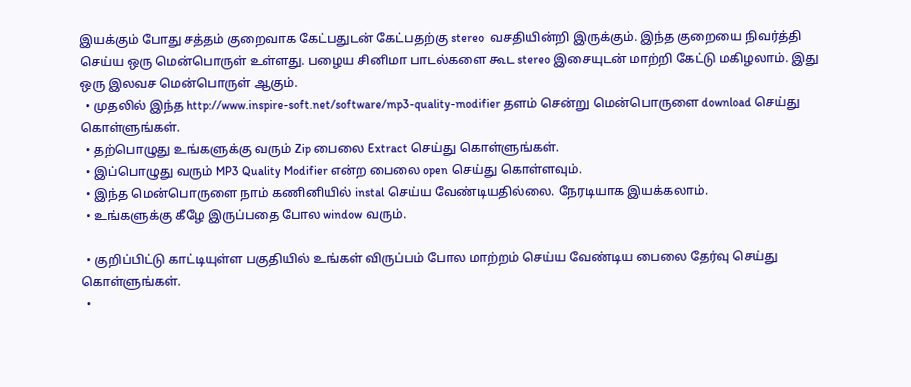இயக்கும் போது சத்தம் குறைவாக கேட்பதுடன் கேட்பதற்கு stereo  வசதியின்றி இருக்கும். இந்த குறையை நிவர்த்தி செய்ய ஒரு மென்பொருள் உள்ளது. பழைய சினிமா பாடல்களை கூட stereo இசையுடன் மாற்றி கேட்டு மகிழலாம். இது ஒரு இலவச மென்பொருள் ஆகும்.
  • முதலில் இந்த http://www.inspire-soft.net/software/mp3-quality-modifier தளம் சென்று மென்பொருளை download செய்து கொள்ளுங்கள்.
  • தற்பொழுது உங்களுக்கு வரும் Zip பைலை Extract செய்து கொள்ளுங்கள்.
  • இப்பொழுது வரும் MP3 Quality Modifier என்ற பைலை open செய்து கொள்ளவும்.
  • இந்த மென்பொருளை நாம் கணினியில் instal செய்ய வேண்டியதில்லை. நேரடியாக இயக்கலாம்.
  • உங்களுக்கு கீழே இருப்பதை போல window வரும்.

  • குறிப்பிட்டு காட்டியுள்ள பகுதியில் உங்கள் விருப்பம் போல மாற்றம் செய்ய வேண்டிய பைலை தேர்வு செய்து கொள்ளுங்கள்.
  •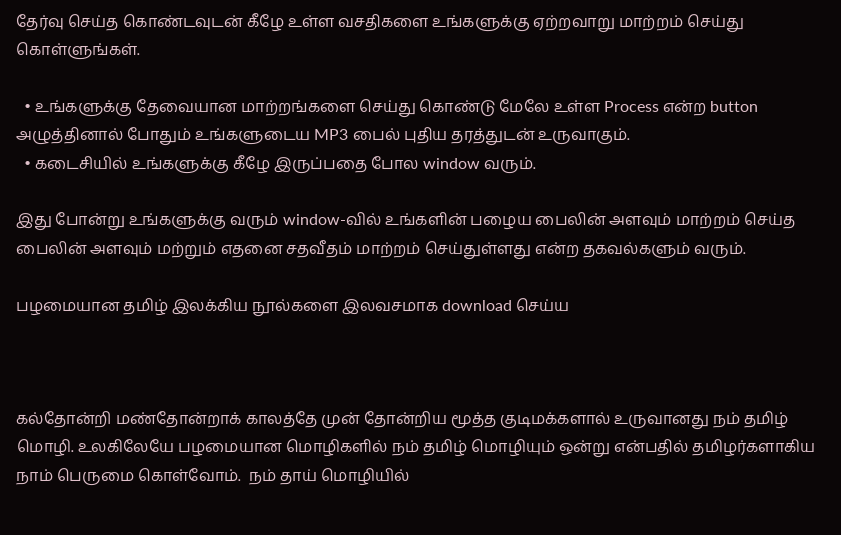தேர்வு செய்த கொண்டவுடன் கீழே உள்ள வசதிகளை உங்களுக்கு ஏற்றவாறு மாற்றம் செய்து கொள்ளுங்கள்.

  • உங்களுக்கு தேவையான மாற்றங்களை செய்து கொண்டு மேலே உள்ள Process என்ற button அழுத்தினால் போதும் உங்களுடைய MP3 பைல் புதிய தரத்துடன் உருவாகும்.
  • கடைசியில் உங்களுக்கு கீழே இருப்பதை போல window வரும்.

இது போன்று உங்களுக்கு வரும் window-வில் உங்களின் பழைய பைலின் அளவும் மாற்றம் செய்த பைலின் அளவும் மற்றும் எதனை சதவீதம் மாற்றம் செய்துள்ளது என்ற தகவல்களும் வரும்.

பழமையான தமிழ் இலக்கிய நூல்களை இலவசமாக download செய்ய



கல்தோன்றி மண்தோன்றாக் காலத்தே முன் தோன்றிய மூத்த குடிமக்களால் உருவானது நம் தமிழ் மொழி. உலகிலேயே பழமையான மொழிகளில் நம் தமிழ் மொழியும் ஒன்று என்பதில் தமிழர்களாகிய நாம் பெருமை கொள்வோம்.  நம் தாய் மொழியில்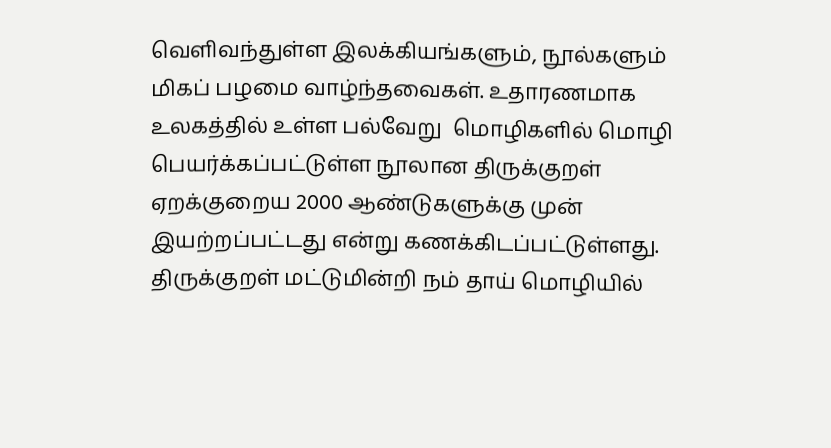வெளிவந்துள்ள இலக்கியங்களும், நூல்களும் மிகப் பழமை வாழ்ந்தவைகள். உதாரணமாக உலகத்தில் உள்ள பல்வேறு  மொழிகளில் மொழி பெயர்க்கப்பட்டுள்ள நூலான திருக்குறள் ஏறக்குறைய 2000 ஆண்டுகளுக்கு முன் இயற்றப்பட்டது என்று கணக்கிடப்பட்டுள்ளது. திருக்குறள் மட்டுமின்றி நம் தாய் மொழியில்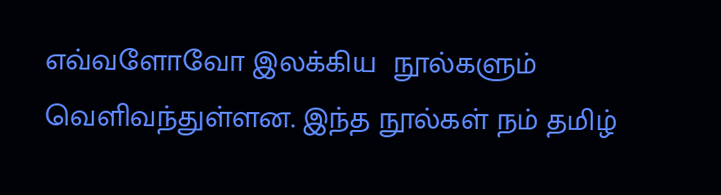எவ்வளோவோ இலக்கிய  நூல்களும் வெளிவந்துள்ளன. இந்த நூல்கள் நம் தமிழ்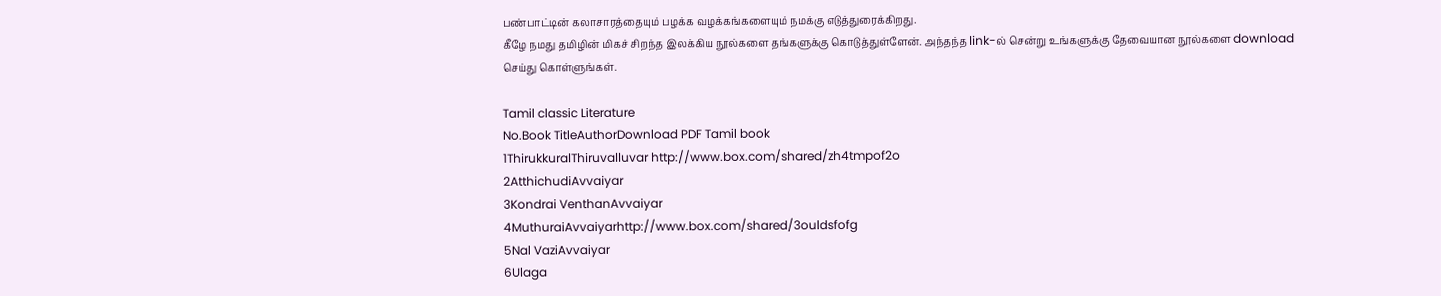பண்பாட்டின் கலாசாரத்தையும் பழக்க வழக்கங்களையும் நமக்கு எடுத்துரைக்கிறது.
கீழே நமது தமிழின் மிகச் சிறந்த இலக்கிய நூல்களை தங்களுக்கு கொடுத்துள்ளேன். அந்தந்த link-ல் சென்று உங்களுக்கு தேவையான நூல்களை download செய்து கொள்ளுங்கள்.

Tamil classic Literature
No.Book TitleAuthorDownload PDF Tamil book
1ThirukkuralThiruvalluvar http://www.box.com/shared/zh4tmpof2o
2AtthichudiAvvaiyar
3Kondrai VenthanAvvaiyar
4MuthuraiAvvaiyarhttp://www.box.com/shared/3ouldsfofg
5Nal VaziAvvaiyar
6Ulaga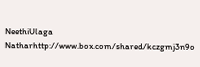NeethiUlaga Natharhttp://www.box.com/shared/kczgmj3n9o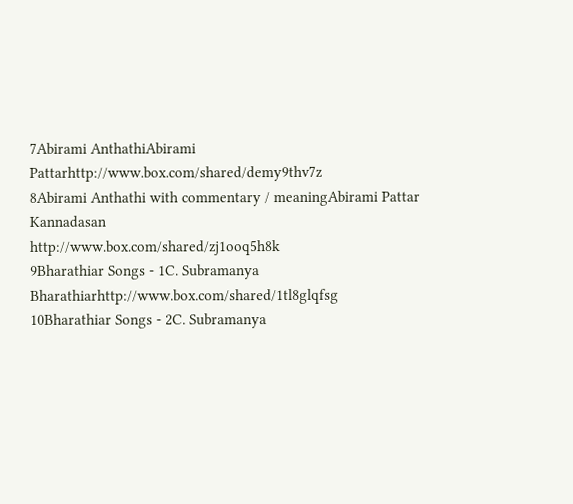7Abirami AnthathiAbirami Pattarhttp://www.box.com/shared/demy9thv7z
8Abirami Anthathi with commentary / meaningAbirami Pattar
Kannadasan
http://www.box.com/shared/zj1ooq5h8k
9Bharathiar Songs - 1C. Subramanya Bharathiarhttp://www.box.com/shared/1tl8glqfsg
10Bharathiar Songs - 2C. Subramanya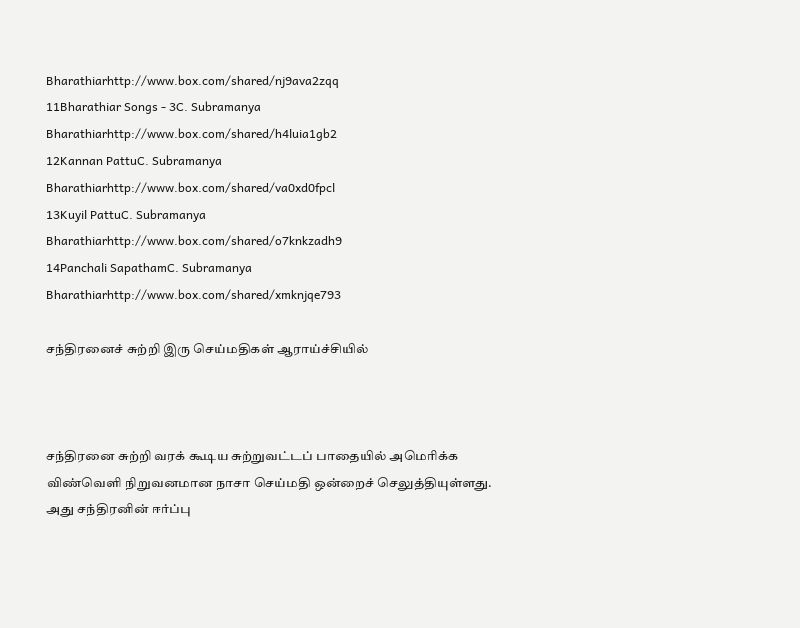Bharathiarhttp://www.box.com/shared/nj9ava2zqq
11Bharathiar Songs - 3C. Subramanya Bharathiarhttp://www.box.com/shared/h4luia1gb2
12Kannan PattuC. Subramanya Bharathiarhttp://www.box.com/shared/va0xd0fpcl
13Kuyil PattuC. Subramanya Bharathiarhttp://www.box.com/shared/o7knkzadh9
14Panchali SapathamC. Subramanya Bharathiarhttp://www.box.com/shared/xmknjqe793

சந்திரனைச் சுற்றி இரு செய்மதிகள் ஆராய்ச்சியில்



சந்திரனை சுற்றி வரக் கூடிய சுற்றுவட்டப் பாதையில் அமெரிக்க விண்வெளி நிறுவனமான நாசா செய்மதி ஒன்றைச் செலுத்தியுள்ளது.
அது சந்திரனின் ஈர்ப்பு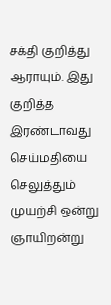சக்தி குறித்து ஆராயும். இது குறித்த இரண்டாவது செய்மதியை செலுத்தும் முயற்சி ஒன்று ஞாயிறன்று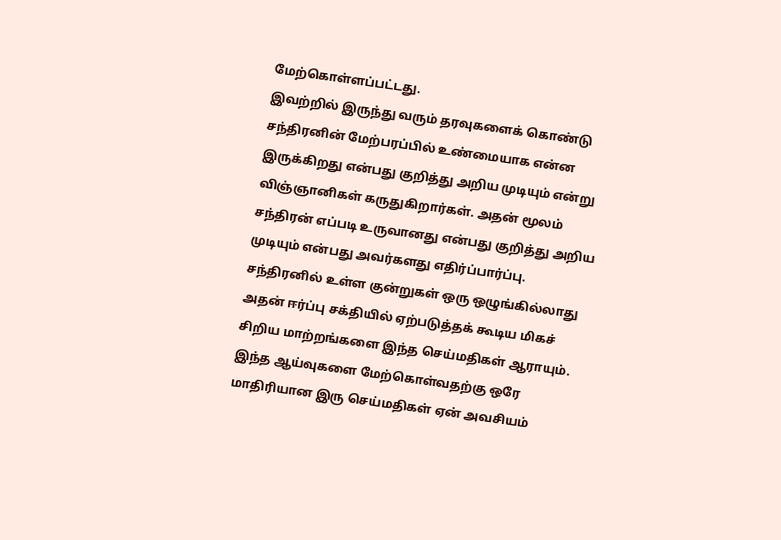மேற்கொள்ளப்பட்டது.
இவற்றில் இருந்து வரும் தரவுகளைக் கொண்டு சந்திரனின் மேற்பரப்பில் உண்மையாக என்ன இருக்கிறது என்பது குறித்து அறிய முடியும் என்று விஞ்ஞானிகள் கருதுகிறார்கள். அதன் மூலம் சந்திரன் எப்படி உருவானது என்பது குறித்து அறிய முடியும் என்பது அவர்களது எதிர்ப்பார்ப்பு.
சந்திரனில் உள்ள குன்றுகள் ஒரு ஒழுங்கில்லாது அதன் ஈர்ப்பு சக்தியில் ஏற்படுத்தக் கூடிய மிகச் சிறிய மாற்றங்களை இந்த செய்மதிகள் ஆராயும்.
இந்த ஆய்வுகளை மேற்கொள்வதற்கு ஒரே மாதிரியான இரு செய்மதிகள் ஏன் அவசியம்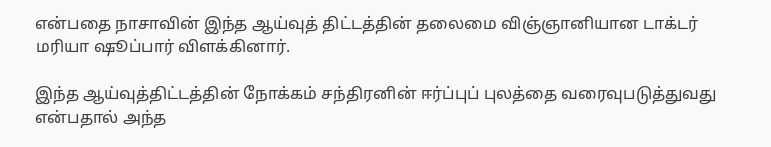என்பதை நாசாவின் இந்த ஆய்வுத் திட்டத்தின் தலைமை விஞ்ஞானியான டாக்டர் மரியா ஷூப்பார் விளக்கினார்.

இந்த ஆய்வுத்திட்டத்தின் நோக்கம் சந்திரனின் ஈர்ப்புப் புலத்தை வரைவுபடுத்துவது என்பதால் அந்த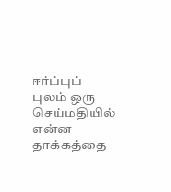ஈர்ப்புப் புலம் ஒரு செய்மதியில் என்ன தாக்கத்தை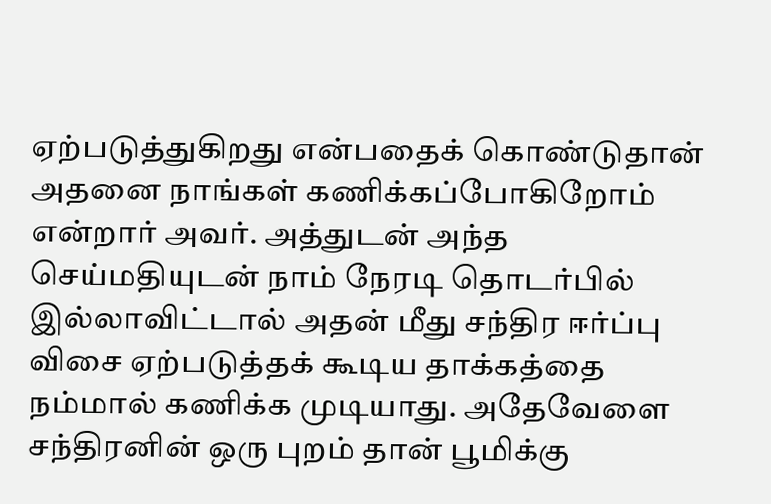ஏற்படுத்துகிறது என்பதைக் கொண்டுதான் அதனை நாங்கள் கணிக்கப்போகிறோம் என்றார் அவர். அத்துடன் அந்த செய்மதியுடன் நாம் நேரடி தொடர்பில் இல்லாவிட்டால் அதன் மீது சந்திர ஈர்ப்பு விசை ஏற்படுத்தக் கூடிய தாக்கத்தை நம்மால் கணிக்க முடியாது. அதேவேளை சந்திரனின் ஒரு புறம் தான் பூமிக்கு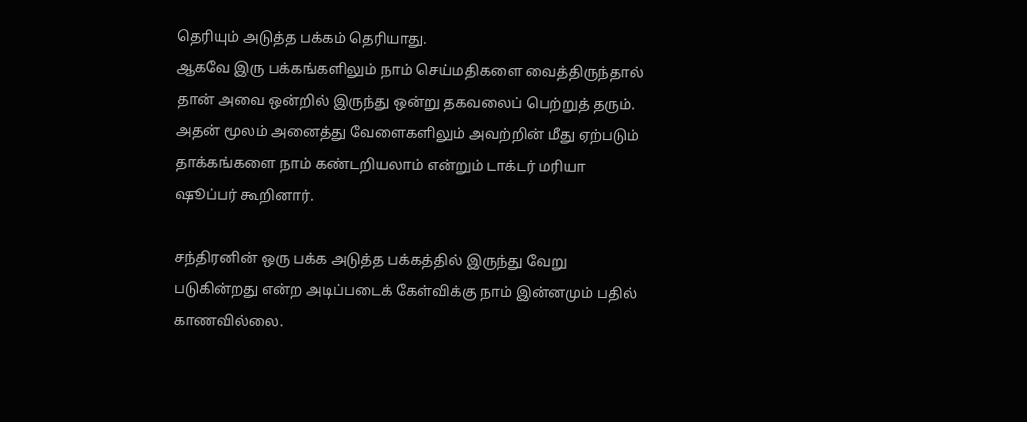தெரியும் அடுத்த பக்கம் தெரியாது.
ஆகவே இரு பக்கங்களிலும் நாம் செய்மதிகளை வைத்திருந்தால் தான் அவை ஒன்றில் இருந்து ஒன்று தகவலைப் பெற்றுத் தரும். அதன் மூலம் அனைத்து வேளைகளிலும் அவற்றின் மீது ஏற்படும் தாக்கங்களை நாம் கண்டறியலாம் என்றும் டாக்டர் மரியா ஷூப்பர் கூறினார்.

சந்திரனின் ஒரு பக்க அடுத்த பக்கத்தில் இருந்து வேறு படுகின்றது என்ற அடிப்படைக் கேள்விக்கு நாம் இன்னமும் பதில் காணவில்லை.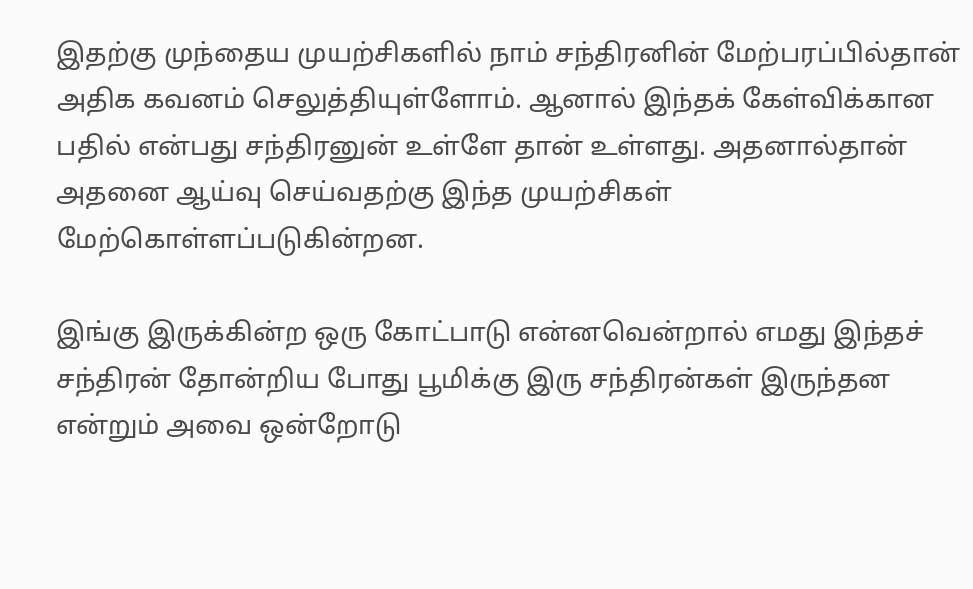இதற்கு முந்தைய முயற்சிகளில் நாம் சந்திரனின் மேற்பரப்பில்தான் அதிக கவனம் செலுத்தியுள்ளோம். ஆனால் இந்தக் கேள்விக்கான பதில் என்பது சந்திரனுன் உள்ளே தான் உள்ளது. அதனால்தான் அதனை ஆய்வு செய்வதற்கு இந்த முயற்சிகள் மேற்கொள்ளப்படுகின்றன.

இங்கு இருக்கின்ற ஒரு கோட்பாடு என்னவென்றால் எமது இந்தச் சந்திரன் தோன்றிய போது பூமிக்கு இரு சந்திரன்கள் இருந்தன என்றும் அவை ஒன்றோடு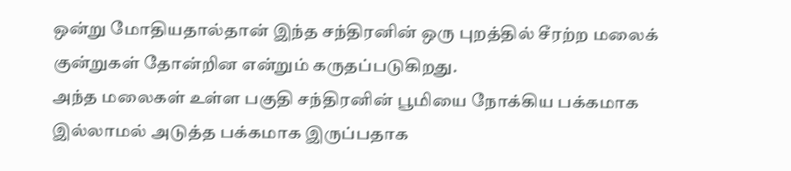ஒன்று மோதியதால்தான் இந்த சந்திரனின் ஒரு புறத்தில் சீரற்ற மலைக் குன்றுகள் தோன்றின என்றும் கருதப்படுகிறது.
அந்த மலைகள் உள்ள பகுதி சந்திரனின் பூமியை நோக்கிய பக்கமாக இல்லாமல் அடுத்த பக்கமாக இருப்பதாக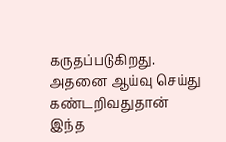கருதப்படுகிறது. அதனை ஆய்வு செய்து கண்டறிவதுதான் இந்த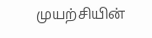முயற்சியின்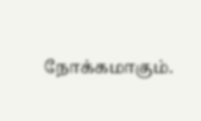நோக்கமாகும்.